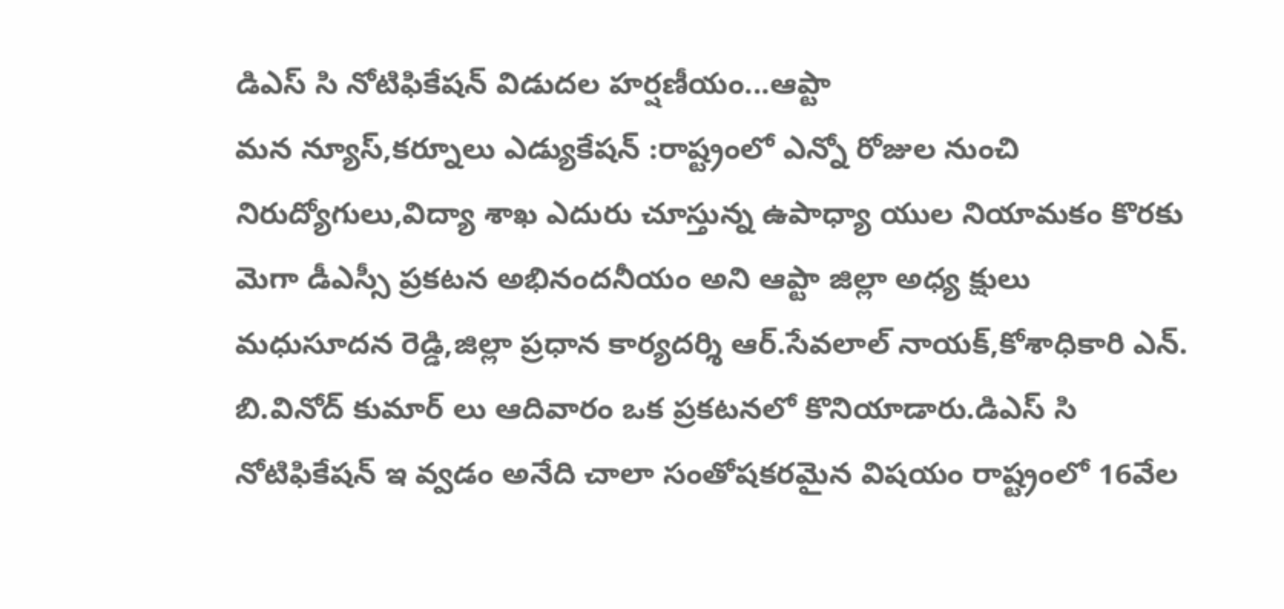డిఎస్ సి నోటిఫికేషన్ విడుదల హర్షణీయం...ఆప్టా
మన న్యూస్,కర్నూలు ఎడ్యుకేషన్ :రాష్ట్రంలో ఎన్నో రోజుల నుంచి నిరుద్యోగులు,విద్యా శాఖ ఎదురు చూస్తున్న ఉపాధ్యా యుల నియామకం కొరకు మెగా డీఎస్సీ ప్రకటన అభినందనీయం అని ఆప్టా జిల్లా అధ్య క్షులు మధుసూదన రెడ్డి,జిల్లా ప్రధాన కార్యదర్శి ఆర్.సేవలాల్ నాయక్,కోశాధికారి ఎన్. బి.వినోద్ కుమార్ లు ఆదివారం ఒక ప్రకటనలో కొనియాడారు.డిఎస్ సి నోటిఫికేషన్ ఇ వ్వడం అనేది చాలా సంతోషకరమైన విషయం రాష్ట్రంలో 16వేల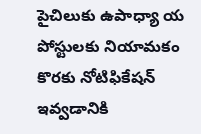పైచిలుకు ఉపాధ్యా య పోస్టులకు నియామకం కొరకు నోటిఫికేషన్ ఇవ్వడానికి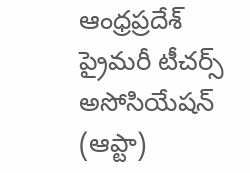ఆంధ్రప్రదేశ్ ప్రైమరీ టీచర్స్ అసోసియేషన్ (ఆప్టా)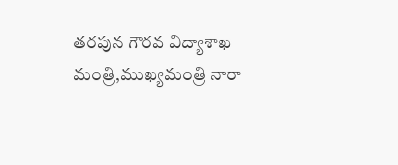తరపున గౌరవ విద్యాశాఖ మంత్రి,ముఖ్యమంత్రి నారా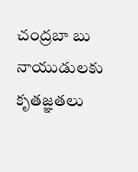చంద్రబా బు నాయుడులకు కృతజ్ఞతలు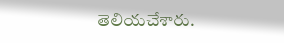తెలియచేశారు.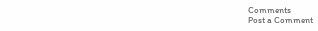Comments
Post a Comment